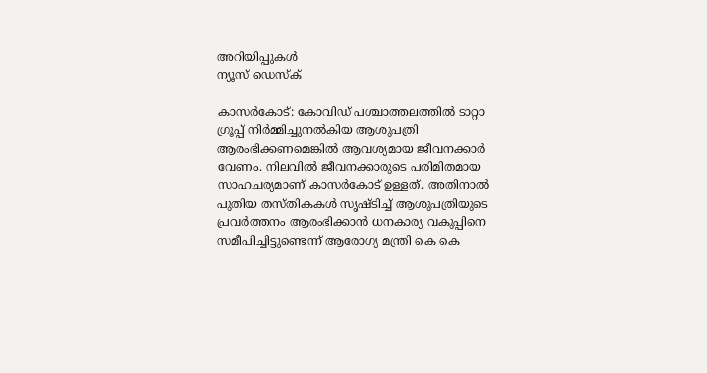അറിയിപ്പുകള്‍
ന്യൂസ് ഡെസ്ക്

കാസര്‍കോട്: കോവിഡ് പശ്ചാത്തലത്തില്‍ ടാറ്റാ ഗ്രൂപ്പ് നിര്‍മ്മിച്ചുനല്‍കിയ ആശുപത്രി ആരംഭിക്കണമെങ്കില്‍ ആവശ്യമായ ജീവനക്കാര്‍ വേണം. നിലവില്‍ ജീവനക്കാരുടെ പരിമിതമായ സാഹചര്യമാണ് കാസര്‍കോട് ഉള്ളത്. അതിനാല്‍ പുതിയ തസ്തികകള്‍ സൃഷ്ടിച്ച് ആശുപത്രിയുടെ പ്രവര്‍ത്തനം ആരംഭിക്കാന്‍ ധനകാര്യ വകുപ്പിനെ സമീപിച്ചിട്ടുണ്ടെന്ന് ആരോഗ്യ മന്ത്രി കെ കെ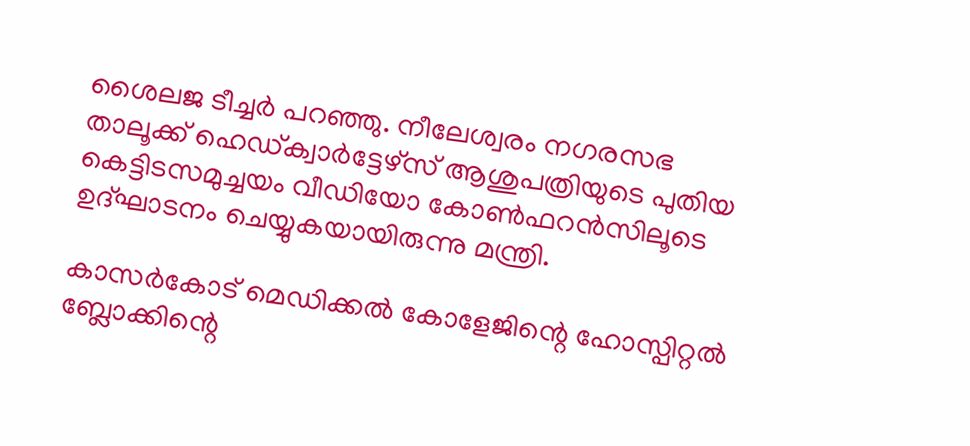ശൈലജ ടീച്ചര്‍ പറഞ്ഞു. നീലേശ്വരം നഗരസഭ താലൂക്ക് ഹെഡ്ക്വാര്‍ട്ടേഴ്‌സ് ആശുപത്രിയുടെ പുതിയ കെട്ടിടസമുച്ചയം വീഡിയോ കോണ്‍ഫറന്‍സിലൂടെ ഉദ്ഘാടനം ചെയ്യുകയായിരുന്നു മന്ത്രി.

കാസര്‍കോട് മെഡിക്കല്‍ കോളേജിന്റെ ഹോസ്പിറ്റല്‍ ബ്ലോക്കിന്റെ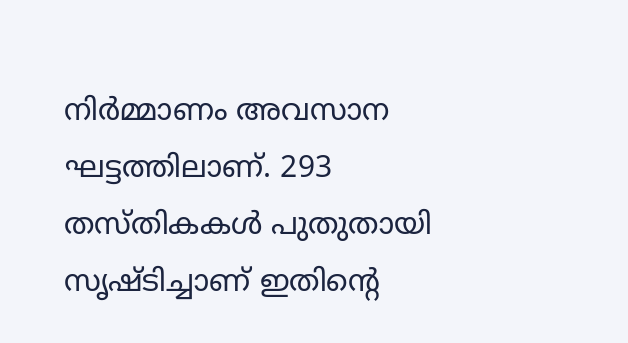നിര്‍മ്മാണം അവസാന ഘട്ടത്തിലാണ്. 293 തസ്തികകള്‍ പുതുതായി സൃഷ്ടിച്ചാണ് ഇതിന്റെ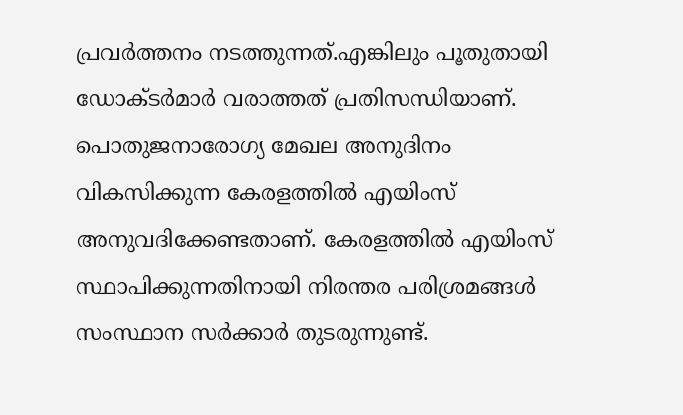പ്രവര്‍ത്തനം നടത്തുന്നത്.എങ്കിലും പൂതുതായി ഡോക്ടര്‍മാര്‍ വരാത്തത് പ്രതിസന്ധിയാണ്. പൊതുജനാരോഗ്യ മേഖല അനുദിനം വികസിക്കുന്ന കേരളത്തില്‍ എയിംസ് അനുവദിക്കേണ്ടതാണ്. കേരളത്തില്‍ എയിംസ് സ്ഥാപിക്കുന്നതിനായി നിരന്തര പരിശ്രമങ്ങള്‍ സംസ്ഥാന സര്‍ക്കാര്‍ തുടരുന്നുണ്ട്.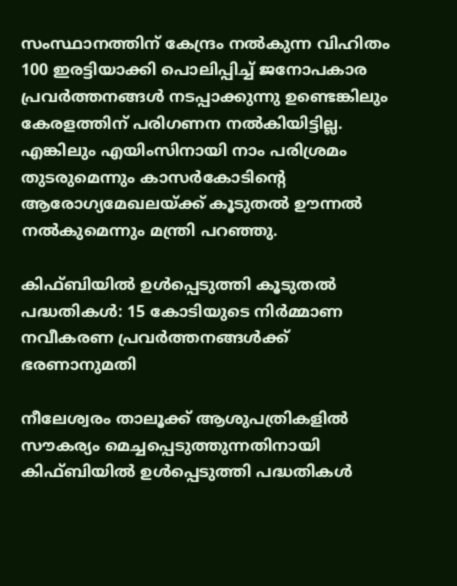സംസ്ഥാനത്തിന് കേന്ദ്രം നല്‍കുന്ന വിഹിതം 100 ഇരട്ടിയാക്കി പൊലിപ്പിച്ച് ജനോപകാര പ്രവര്‍ത്തനങ്ങള്‍ നടപ്പാക്കുന്നു ഉണ്ടെങ്കിലും കേരളത്തിന് പരിഗണന നല്‍കിയിട്ടില്ല. എങ്കിലും എയിംസിനായി നാം പരിശ്രമം തുടരുമെന്നും കാസര്‍കോടിന്റെ ആരോഗ്യമേഖലയ്ക്ക് കൂടുതല്‍ ഊന്നല്‍ നല്‍കുമെന്നും മന്ത്രി പറഞ്ഞു.

കിഫ്ബിയില്‍ ഉള്‍പ്പെടുത്തി കൂടുതല്‍ പദ്ധതികള്‍: 15 കോടിയുടെ നിര്‍മ്മാണ നവീകരണ പ്രവര്‍ത്തനങ്ങള്‍ക്ക് ഭരണാനുമതി

നീലേശ്വരം താലൂക്ക് ആശുപത്രികളില്‍ സൗകര്യം മെച്ചപ്പെടുത്തുന്നതിനായി കിഫ്ബിയില്‍ ഉള്‍പ്പെടുത്തി പദ്ധതികള്‍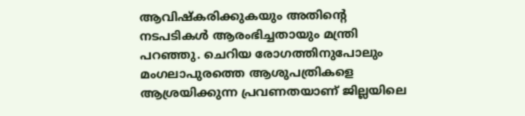ആവിഷ്‌കരിക്കുകയും അതിന്റെ നടപടികള്‍ ആരംഭിച്ചതായും മന്ത്രി പറഞ്ഞു. ചെറിയ രോഗത്തിനുപോലും മംഗലാപുരത്തെ ആശുപത്രികളെ ആശ്രയിക്കുന്ന പ്രവണതയാണ് ജില്ലയിലെ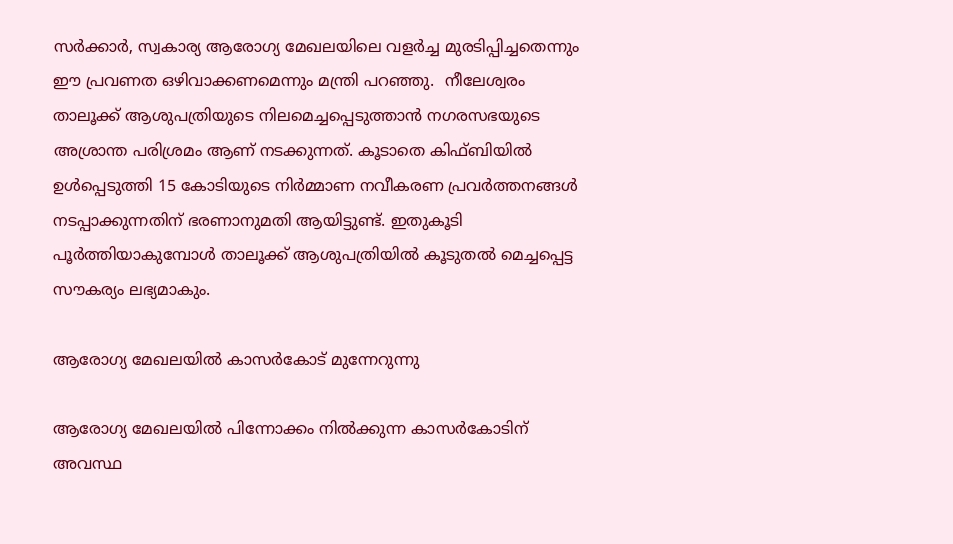സര്‍ക്കാര്‍, സ്വകാര്യ ആരോഗ്യ മേഖലയിലെ വളര്‍ച്ച മുരടിപ്പിച്ചതെന്നും ഈ പ്രവണത ഒഴിവാക്കണമെന്നും മന്ത്രി പറഞ്ഞു.  നീലേശ്വരം താലൂക്ക് ആശുപത്രിയുടെ നിലമെച്ചപ്പെടുത്താന്‍ നഗരസഭയുടെ അശ്രാന്ത പരിശ്രമം ആണ് നടക്കുന്നത്. കൂടാതെ കിഫ്ബിയില്‍ ഉള്‍പ്പെടുത്തി 15 കോടിയുടെ നിര്‍മ്മാണ നവീകരണ പ്രവര്‍ത്തനങ്ങള്‍ നടപ്പാക്കുന്നതിന് ഭരണാനുമതി ആയിട്ടുണ്ട്. ഇതുകൂടി പൂര്‍ത്തിയാകുമ്പോള്‍ താലൂക്ക് ആശുപത്രിയില്‍ കൂടുതല്‍ മെച്ചപ്പെട്ട സൗകര്യം ലഭ്യമാകും.

ആരോഗ്യ മേഖലയില്‍ കാസര്‍കോട് മുന്നേറുന്നു

ആരോഗ്യ മേഖലയില്‍ പിന്നോക്കം നില്‍ക്കുന്ന കാസര്‍കോടിന് അവസ്ഥ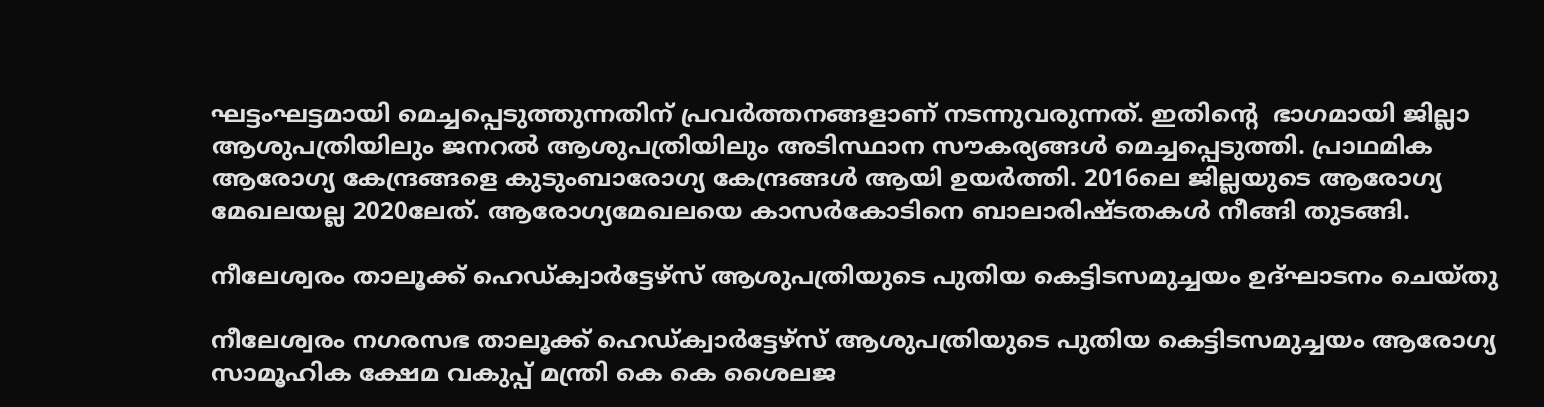ഘട്ടംഘട്ടമായി മെച്ചപ്പെടുത്തുന്നതിന് പ്രവര്‍ത്തനങ്ങളാണ് നടന്നുവരുന്നത്. ഇതിന്റെ  ഭാഗമായി ജില്ലാ ആശുപത്രിയിലും ജനറല്‍ ആശുപത്രിയിലും അടിസ്ഥാന സൗകര്യങ്ങള്‍ മെച്ചപ്പെടുത്തി. പ്രാഥമിക ആരോഗ്യ കേന്ദ്രങ്ങളെ കുടുംബാരോഗ്യ കേന്ദ്രങ്ങള്‍ ആയി ഉയര്‍ത്തി. 2016ലെ ജില്ലയുടെ ആരോഗ്യ മേഖലയല്ല 2020ലേത്. ആരോഗ്യമേഖലയെ കാസര്‍കോടിനെ ബാലാരിഷ്ടതകള്‍ നീങ്ങി തുടങ്ങി.

നീലേശ്വരം താലൂക്ക് ഹെഡ്ക്വാര്‍ട്ടേഴ്‌സ് ആശുപത്രിയുടെ പുതിയ കെട്ടിടസമുച്ചയം ഉദ്ഘാടനം ചെയ്തു

നീലേശ്വരം നഗരസഭ താലൂക്ക് ഹെഡ്ക്വാര്‍ട്ടേഴ്‌സ് ആശുപത്രിയുടെ പുതിയ കെട്ടിടസമുച്ചയം ആരോഗ്യ സാമൂഹിക ക്ഷേമ വകുപ്പ് മന്ത്രി കെ കെ ശൈലജ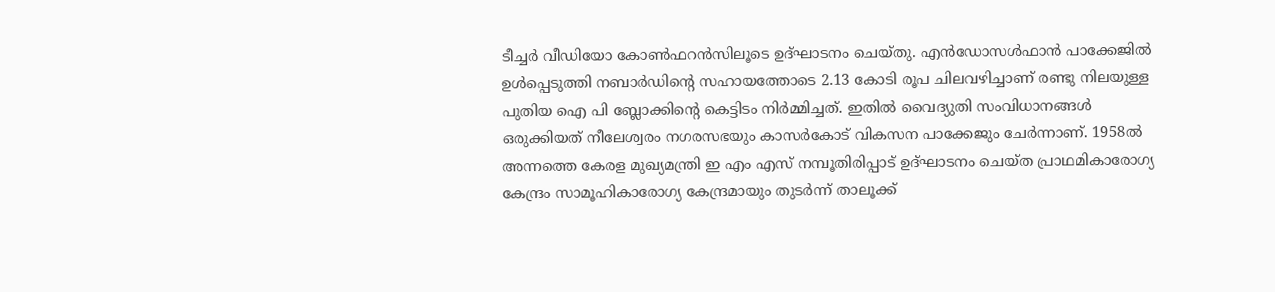ടീച്ചര്‍ വീഡിയോ കോണ്‍ഫറന്‍സിലൂടെ ഉദ്ഘാടനം ചെയ്തു. എന്‍ഡോസള്‍ഫാന്‍ പാക്കേജില്‍ ഉള്‍പ്പെടുത്തി നബാര്‍ഡിന്റെ സഹായത്തോടെ 2.13 കോടി രൂപ ചിലവഴിച്ചാണ് രണ്ടു നിലയുള്ള പുതിയ ഐ പി ബ്ലോക്കിന്റെ കെട്ടിടം നിര്‍മ്മിച്ചത്. ഇതില്‍ വൈദ്യുതി സംവിധാനങ്ങള്‍ ഒരുക്കിയത് നീലേശ്വരം നഗരസഭയും കാസര്‍കോട് വികസന പാക്കേജും ചേര്‍ന്നാണ്. 1958ല്‍ അന്നത്തെ കേരള മുഖ്യമന്ത്രി ഇ എം എസ് നമ്പൂതിരിപ്പാട് ഉദ്ഘാടനം ചെയ്ത പ്രാഥമികാരോഗ്യ കേന്ദ്രം സാമൂഹികാരോഗ്യ കേന്ദ്രമായും തുടര്‍ന്ന് താലൂക്ക്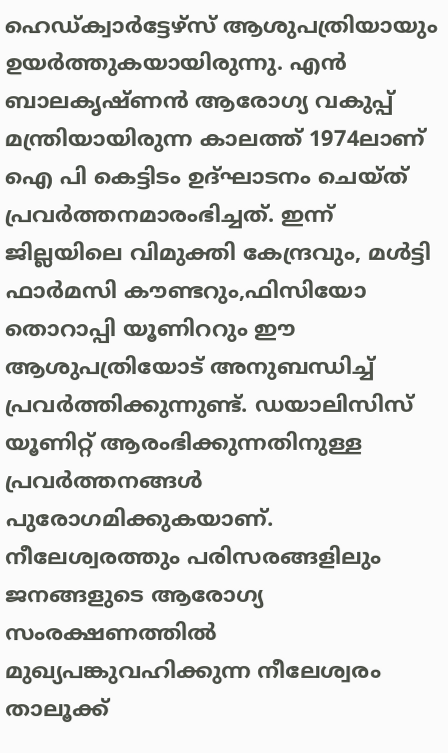ഹെഡ്ക്വാര്‍ട്ടേഴ്‌സ് ആശുപത്രിയായും ഉയര്‍ത്തുകയായിരുന്നു. എന്‍ ബാലകൃഷ്ണന്‍ ആരോഗ്യ വകുപ്പ് മന്ത്രിയായിരുന്ന കാലത്ത് 1974ലാണ് ഐ പി കെട്ടിടം ഉദ്ഘാടനം ചെയ്ത് പ്രവര്‍ത്തനമാരംഭിച്ചത്. ഇന്ന് ജില്ലയിലെ വിമുക്തി കേന്ദ്രവും, മള്‍ട്ടി ഫാര്‍മസി കൗണ്ടറും,ഫിസിയോ തൊറാപ്പി യൂണിററും ഈ ആശുപത്രിയോട് അനുബന്ധിച്ച് പ്രവര്‍ത്തിക്കുന്നുണ്ട്. ഡയാലിസിസ് യൂണിറ്റ് ആരംഭിക്കുന്നതിനുള്ള പ്രവര്‍ത്തനങ്ങള്‍ പുരോഗമിക്കുകയാണ്. നീലേശ്വരത്തും പരിസരങ്ങളിലും ജനങ്ങളുടെ ആരോഗ്യ സംരക്ഷണത്തില്‍ മുഖ്യപങ്കുവഹിക്കുന്ന നീലേശ്വരം താലൂക്ക്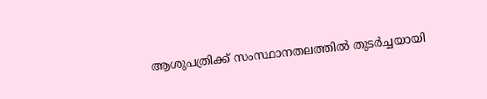ആശുപത്രിക്ക് സംസ്ഥാനതലത്തില്‍ തുടര്‍ച്ചയായി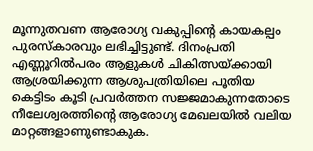മൂന്നുതവണ ആരോഗ്യ വകുപ്പിന്റെ കായകല്പം പുരസ്‌കാരവും ലഭിച്ചിട്ടുണ്ട്. ദിനംപ്രതി എണ്ണൂറില്‍പരം ആളുകള്‍ ചികിത്സയ്ക്കായി ആശ്രയിക്കുന്ന ആശുപത്രിയിലെ പൂതിയ കെട്ടിടം കൂടി പ്രവര്‍ത്തന സജ്ജമാകുന്നതോടെ നീലേശ്വരത്തിന്റെ ആരോഗ്യ മേഖലയില്‍ വലിയ മാറ്റങ്ങളാണുണ്ടാകുക.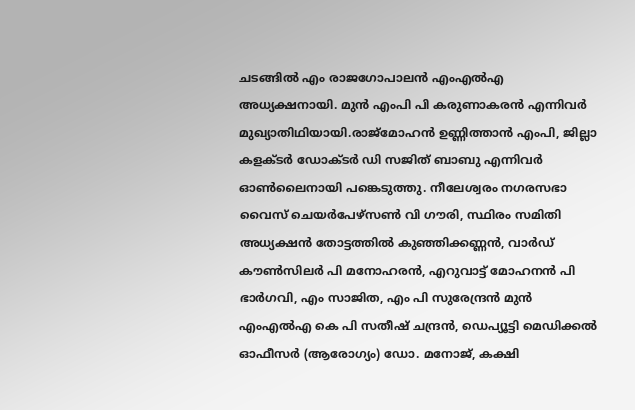ചടങ്ങില്‍ എം രാജഗോപാലന്‍ എംഎല്‍എ അധ്യക്ഷനായി. മുന്‍ എംപി പി കരുണാകരന്‍ എന്നിവര്‍ മുഖ്യാതിഥിയായി.രാജ്‌മോഹന്‍ ഉണ്ണിത്താന്‍ എംപി, ജില്ലാ കളക്ടര്‍ ഡോക്ടര്‍ ഡി സജിത് ബാബു എന്നിവര്‍ ഓണ്‍ലൈനായി പങ്കെടുത്തു. നീലേശ്വരം നഗരസഭാ വൈസ് ചെയര്‍പേഴ്‌സണ്‍ വി ഗൗരി, സ്ഥിരം സമിതി അധ്യക്ഷന്‍ തോട്ടത്തില്‍ കുഞ്ഞിക്കണ്ണന്‍, വാര്‍ഡ് കൗണ്‍സിലര്‍ പി മനോഹരന്‍, എറുവാട്ട് മോഹനന്‍ പി ഭാര്‍ഗവി, എം സാജിത, എം പി സുരേന്ദ്രന്‍ മുന്‍ എംഎല്‍എ കെ പി സതീഷ് ചന്ദ്രന്‍, ഡെപ്യൂട്ടി മെഡിക്കല്‍ ഓഫീസര്‍ (ആരോഗ്യം) ഡോ. മനോജ്, കക്ഷി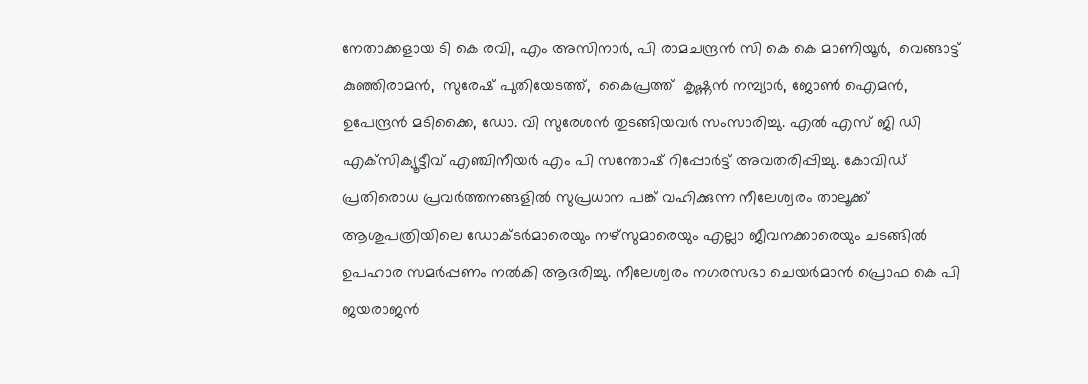നേതാക്കളായ ടി കെ രവി, എം അസിനാര്‍, പി രാമചന്ദ്രന്‍ സി കെ കെ മാണിയൂര്‍,  വെങ്ങാട്ട് കുഞ്ഞിരാമന്‍,  സുരേഷ് പുതിയേടത്ത്,  കൈപ്രത്ത്  കൃഷ്ണന്‍ നമ്പ്യാര്‍, ജോണ്‍ ഐമന്‍, ഉപേന്ദ്രന്‍ മടിക്കൈ, ഡോ. വി സുരേശന്‍ തുടങ്ങിയവര്‍ സംസാരിച്ചു. എല്‍ എസ് ജി ഡി എക്‌സിക്യൂട്ടീവ് എഞ്ചിനീയര്‍ എം പി സന്തോഷ് റിപ്പോര്‍ട്ട് അവതരിപ്പിച്ചു. കോവിഡ് പ്രതിരൊധ പ്രവര്‍ത്തനങ്ങളില്‍ സുപ്രധാന പങ്ക് വഹിക്കുന്ന നീലേശ്വരം താലൂക്ക് ആശുപത്രിയിലെ ഡോക്ടര്‍മാരെയും നഴ്‌സുമാരെയും എല്ലാ ജീവനക്കാരെയും ചടങ്ങില്‍ ഉപഹാര സമര്‍പ്പണം നല്‍കി ആദരിച്ചു. നീലേശ്വരം നഗരസഭാ ചെയര്‍മാന്‍ പ്രൊഫ കെ പി ജയരാജന്‍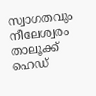സ്വാഗതവും നീലേശ്വരം താലൂക്ക് ഹെഡ്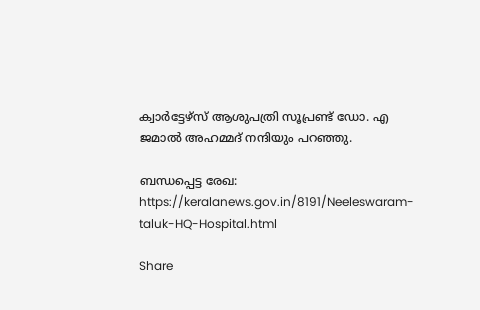ക്വാര്‍ട്ടേഴ്‌സ് ആശുപത്രി സൂപ്രണ്ട് ഡോ. എ ജമാല്‍ അഹമ്മദ് നന്ദിയും പറഞ്ഞു.

ബന്ധപ്പെട്ട രേഖ: https://keralanews.gov.in/8191/Neeleswaram-taluk-HQ-Hospital.html

Share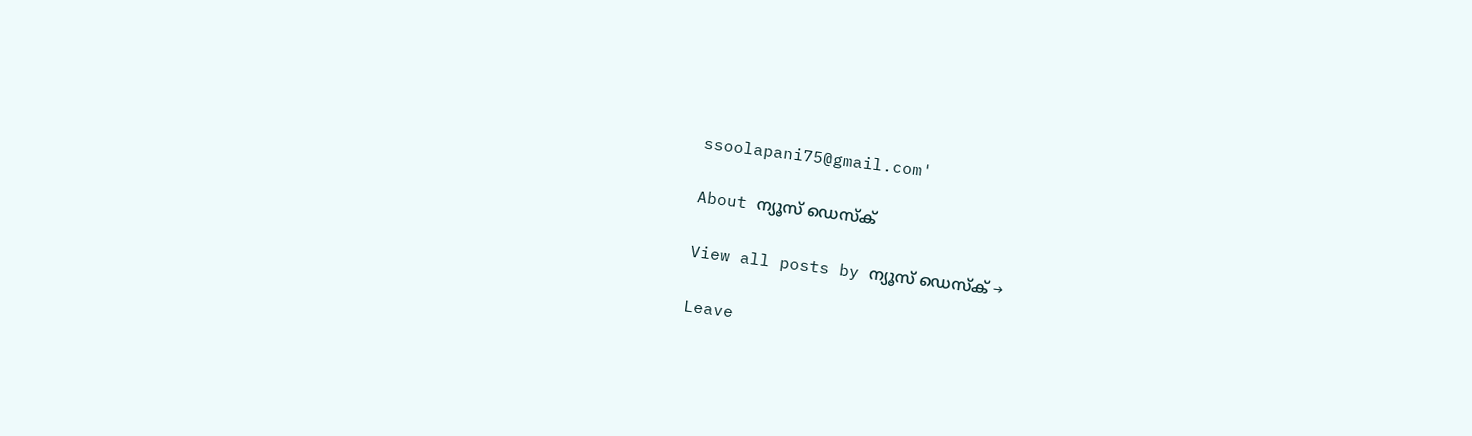ssoolapani75@gmail.com'

About ന്യൂസ് ഡെസ്ക്

View all posts by ന്യൂസ് ഡെസ്ക് →

Leave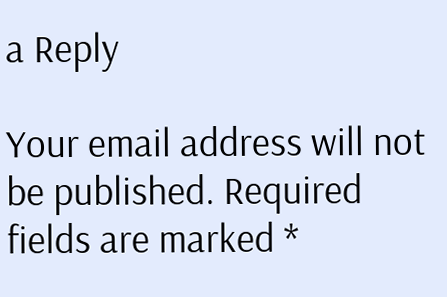a Reply

Your email address will not be published. Required fields are marked *